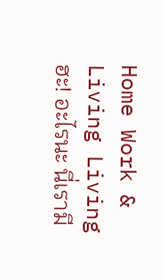Home Work & Living Living ฮะ! อะไรนะ นี่เรามี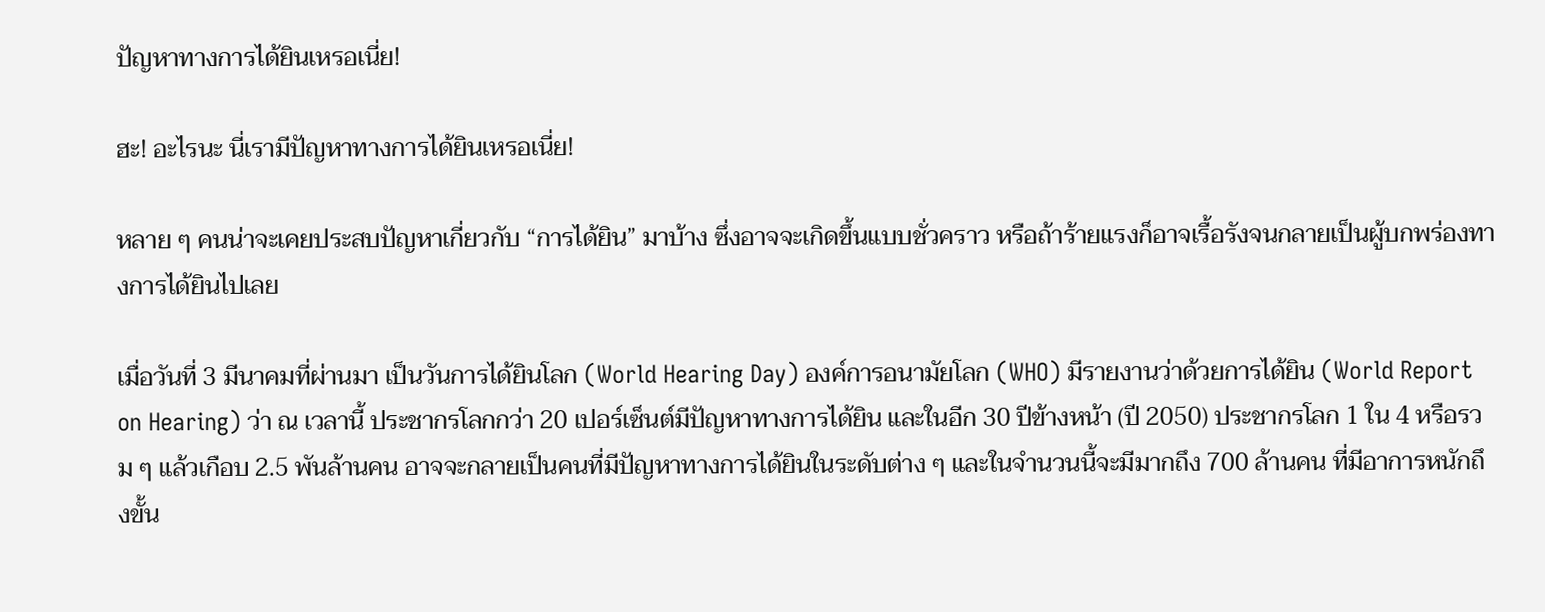ปัญหาทางการได้ยินเหรอเนี่ย!

ฮะ! อะไรนะ นี่เรามีปัญหาทางการได้ยินเหรอเนี่ย!

หลาย ๆ คนน่าจะเคยประสบปัญหาเกี่ยวกับ “การได้ยิน” มาบ้าง ซึ่งอาจจะเกิดขึ้นแบบชั่วคราว หรือถ้าร้ายแรงก็อาจเรื้อรังจนกลายเป็นผู้บกพร่องทางการได้ยินไปเลย

เมื่อวันที่ 3 มีนาคมที่ผ่านมา เป็นวันการได้ยินโลก (World Hearing Day) องค์การอนามัยโลก (WHO) มีรายงานว่าด้วยการได้ยิน (World Report on Hearing) ว่า ณ เวลานี้ ประชากรโลกกว่า 20 เปอร์เซ็นต์มีปัญหาทางการได้ยิน และในอีก 30 ปีข้างหน้า (ปี 2050) ประชากรโลก 1 ใน 4 หรือรวม ๆ แล้วเกือบ 2.5 พันล้านคน อาจจะกลายเป็นคนที่มีปัญหาทางการได้ยินในระดับต่าง ๆ และในจำนวนนี้จะมีมากถึง 700 ล้านคน ที่มีอาการหนักถึงขั้น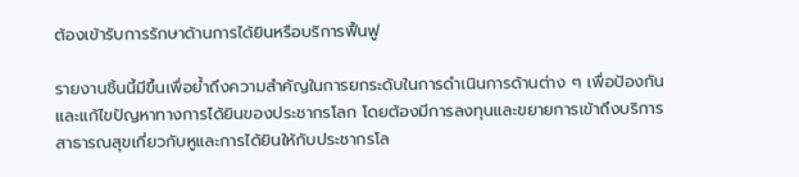ต้องเข้ารับการรักษาด้านการได้ยินหรือบริการฟื้นฟู

รายงานชิ้นนี้มีขึ้นเพื่อย้ำถึงความสำคัญในการยกระดับในการดำเนินการด้านต่าง ๆ เพื่อป้องกันและแก้ไขปัญหาทางการได้ยินของประชากรโลก โดยต้องมีการลงทุนและขยายการเข้าถึงบริการสาธารณสุขเกี่ยวกับหูและการได้ยินให้กับประชากรโล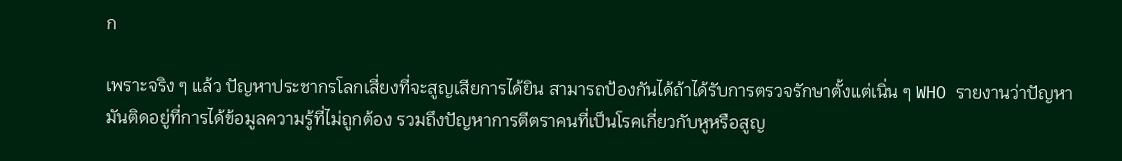ก

เพราะจริง ๆ แล้ว ปัญหาประชากรโลกเสี่ยงที่จะสูญเสียการได้ยิน สามารถป้องกันได้ถ้าได้รับการตรวจรักษาตั้งแต่เนิ่น ๆ WHO รายงานว่าปัญหามันติดอยู่ที่การได้ข้อมูลความรู้ที่ไม่ถูกต้อง รวมถึงปัญหาการตีตราคนที่เป็นโรคเกี่ยวกับหูหรือสูญ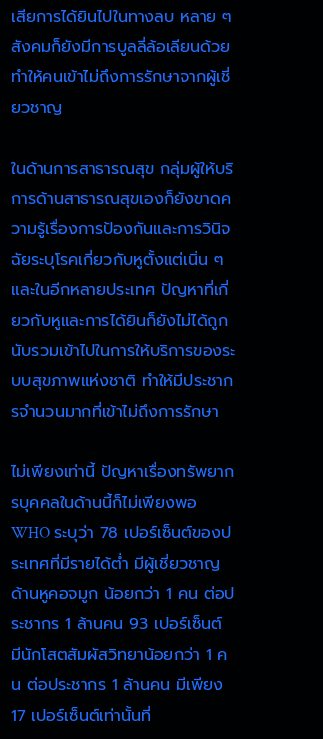เสียการได้ยินไปในทางลบ หลาย ๆ สังคมก็ยังมีการบูลลี่ล้อเลียนด้วย ทำให้คนเข้าไม่ถึงการรักษาจากผู้เชี่ยวชาญ

ในด้านการสาธารณสุข กลุ่มผู้ให้บริการด้านสาธารณสุขเองก็ยังขาดความรู้เรื่องการป้องกันและการวินิจฉัยระบุโรคเกี่ยวกับหูตั้งแต่เนิ่น ๆ และในอีกหลายประเทศ ปัญหาที่เกี่ยวกับหูและการได้ยินก็ยังไม่ได้ถูกนับรวมเข้าไปในการให้บริการของระบบสุขภาพแห่งชาติ ทำให้มีประชากรจำนวนมากที่เข้าไม่ถึงการรักษา

ไม่เพียงเท่านี้ ปัญหาเรื่องทรัพยากรบุคคลในด้านนี้ก็ไม่เพียงพอ WHO ระบุว่า 78 เปอร์เซ็นต์ของประเทศที่มีรายได้ต่ำ มีผู้เชี่ยวชาญด้านหูคอจมูก น้อยกว่า 1 คน ต่อประชากร 1 ล้านคน 93 เปอร์เซ็นต์ มีนักโสตสัมผัสวิทยาน้อยกว่า 1 คน ต่อประชากร 1 ล้านคน มีเพียง 17 เปอร์เซ็นต์เท่านั้นที่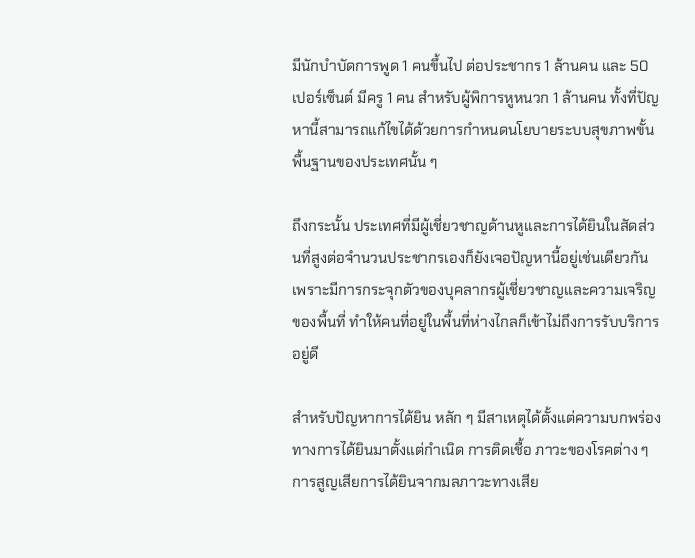มีนักบำบัดการพูด 1 คนขึ้นไป ต่อประชากร 1 ล้านคน และ 50 เปอร์เซ็นต์ มีครู 1 คน สำหรับผู้พิการหูหนวก 1 ล้านคน ทั้งที่ปัญหานี้สามารถแก้ไขได้ด้วยการกำหนดนโยบายระบบสุขภาพขั้นพื้นฐานของประเทศนั้น ๆ

ถึงกระนั้น ประเทศที่มีผู้เชี่ยวชาญด้านหูและการได้ยินในสัดส่วนที่สูงต่อจำนวนประชากรเองก็ยังเจอปัญหานี้อยู่เช่นเดียวกัน เพราะมีการกระจุกตัวของบุคลากรผู้เชี่ยวชาญและความเจริญของพื้นที่ ทำให้คนที่อยู่ในพื้นที่ห่างไกลก็เข้าไม่ถึงการรับบริการอยู่ดี

สำหรับปัญหาการได้ยิน หลัก ๆ มีสาเหตุได้ตั้งแต่ความบกพร่องทางการได้ยินมาตั้งแต่กำเนิด การติดเชื้อ ภาวะของโรคต่าง ๆ การสูญเสียการได้ยินจากมลภาวะทางเสีย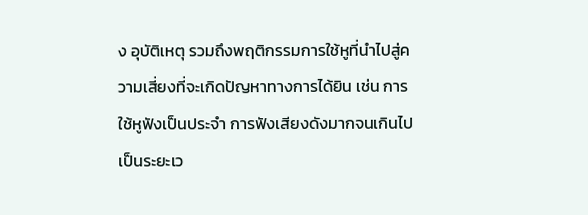ง อุบัติเหตุ รวมถึงพฤติกรรมการใช้หูที่นำไปสู่ความเสี่ยงที่จะเกิดปัญหาทางการได้ยิน เช่น การใช้หูฟังเป็นประจำ การฟังเสียงดังมากจนเกินไปเป็นระยะเว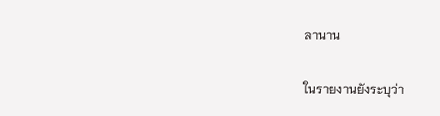ลานาน

ในรายงานยังระบุว่า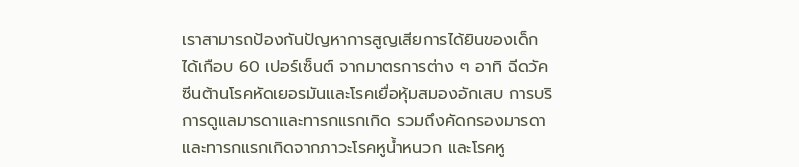เราสามารถป้องกันปัญหาการสูญเสียการได้ยินของเด็กได้เกือบ 60 เปอร์เซ็นต์ จากมาตรการต่าง ๆ อาทิ ฉีดวัคซีนต้านโรคหัดเยอรมันและโรคเยื่อหุ้มสมองอักเสบ การบริการดูแลมารดาและทารกแรกเกิด รวมถึงคัดกรองมารดาและทารกแรกเกิดจากภาวะโรคหูน้ำหนวก และโรคหู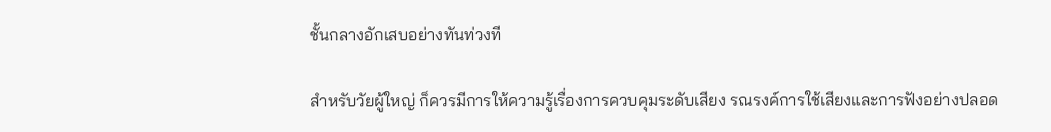ชั้นกลางอักเสบอย่างทันท่วงที

สำหรับวัยผู้ใหญ่ ก็ควรมีการให้ความรู้เรื่องการควบคุมระดับเสียง รณรงค์การใช้เสียงและการฟังอย่างปลอด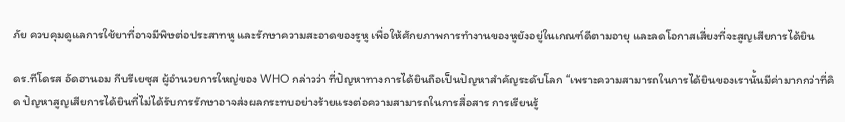ภัย ควบคุมดูแลการใช้ยาที่อาจมีพิษต่อประสาทหู และรักษาความสะอาดของรูหู เพื่อให้ศักยภาพการทำงานของหูยังอยู่ในเกณฑ์ดีตามอายุ และลดโอกาสเสี่ยงที่จะสูญเสียการได้ยิน

ดร.ทีโดรส อัดฮานอม กีบรีเยซุส ผู้อำนวยการใหญ่ของ WHO กล่าวว่า ที่ปัญหาทางการได้ยินถือเป็นปัญหาสำคัญระดับโลก “เพราะความสามารถในการได้ยินของเรานั้นมีค่ามากกว่าที่คิด ปัญหาสูญเสียการได้ยินที่ไม่ได้รับการรักษาอาจส่งผลกระทบอย่างร้ายแรงต่อความสามารถในการสื่อสาร การเรียนรู้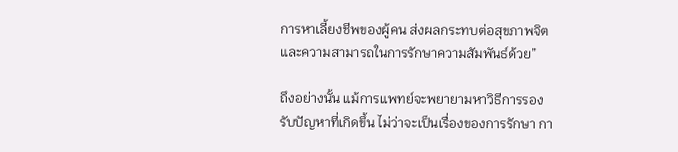การหาเลี้ยงชีพของผู้คน ส่งผลกระทบต่อสุขภาพจิต และความสามารถในการรักษาความสัมพันธ์ด้วย”

ถึงอย่างนั้น แม้การแพทย์จะพยายามหาวิธีการรองรับปัญหาที่เกิดขึ้น ไม่ว่าจะเป็นเรื่องของการรักษา กา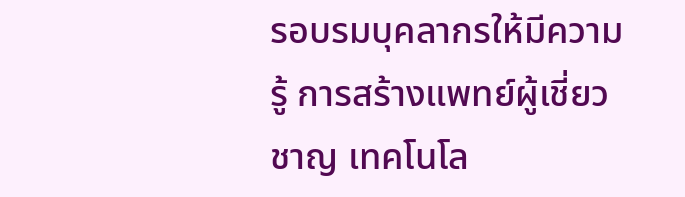รอบรมบุคลากรให้มีความรู้ การสร้างแพทย์ผู้เชี่ยวชาญ เทคโนโล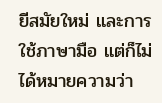ยีสมัยใหม่ และการใช้ภาษามือ แต่ก็ไม่ได้หมายความว่า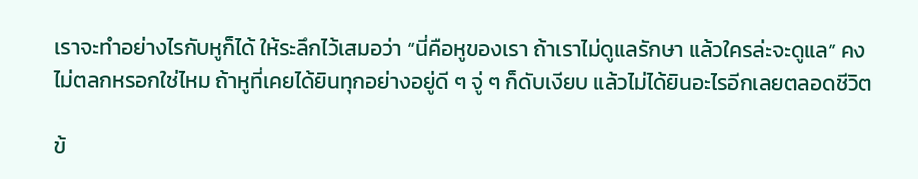เราจะทำอย่างไรกับหูก็ได้ ให้ระลึกไว้เสมอว่า “นี่คือหูของเรา ถ้าเราไม่ดูแลรักษา แล้วใครล่ะจะดูแล” คงไม่ตลกหรอกใช่ไหม ถ้าหูที่เคยได้ยินทุกอย่างอยู่ดี ๆ จู่ ๆ ก็ดับเงียบ แล้วไม่ได้ยินอะไรอีกเลยตลอดชีวิต

ข้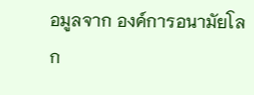อมูลจาก องค์การอนามัยโลก